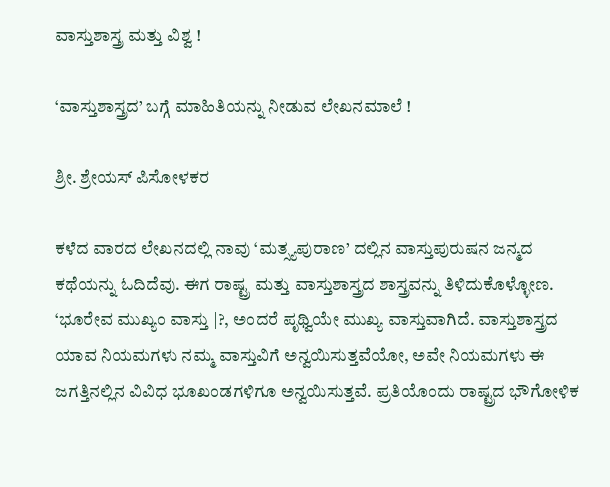ವಾಸ್ತುಶಾಸ್ತ್ರ ಮತ್ತು ವಿಶ್ವ !

‘ವಾಸ್ತುಶಾಸ್ತ್ರದ’ ಬಗ್ಗೆ ಮಾಹಿತಿಯನ್ನು ನೀಡುವ ಲೇಖನಮಾಲೆ !

ಶ್ರೀ. ಶ್ರೇಯಸ್ ಪಿಸೋಳಕರ

ಕಳೆದ ವಾರದ ಲೇಖನದಲ್ಲಿ ನಾವು ‘ಮತ್ಸ್ಯಪುರಾಣ’ ದಲ್ಲಿನ ವಾಸ್ತುಪುರುಷನ ಜನ್ಮದ ಕಥೆಯನ್ನು ಓದಿದೆವು. ಈಗ ರಾಷ್ಟ್ರ ಮತ್ತು ವಾಸ್ತುಶಾಸ್ತ್ರದ ಶಾಸ್ತ್ರವನ್ನು ತಿಳಿದುಕೊಳ್ಳೋಣ. ‘ಭೂರೇವ ಮುಖ್ಯಂ ವಾಸ್ತು |?, ಅಂದರೆ ಪೃಥ್ವಿಯೇ ಮುಖ್ಯ ವಾಸ್ತುವಾಗಿದೆ. ವಾಸ್ತುಶಾಸ್ತ್ರದ ಯಾವ ನಿಯಮಗಳು ನಮ್ಮ ವಾಸ್ತುವಿಗೆ ಅನ್ವಯಿಸುತ್ತವೆಯೋ, ಅವೇ ನಿಯಮಗಳು ಈ ಜಗತ್ತಿನಲ್ಲಿನ ವಿವಿಧ ಭೂಖಂಡಗಳಿಗೂ ಅನ್ವಯಿಸುತ್ತವೆ. ಪ್ರತಿಯೊಂದು ರಾಷ್ಟ್ರದ ಭೌಗೋಳಿಕ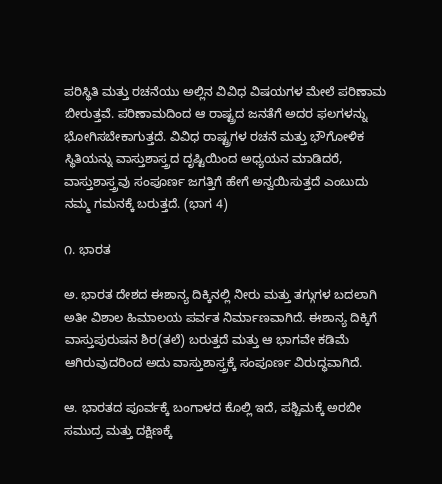ಪರಿಸ್ಥಿತಿ ಮತ್ತು ರಚನೆಯು ಅಲ್ಲಿನ ವಿವಿಧ ವಿಷಯಗಳ ಮೇಲೆ ಪರಿಣಾಮ ಬೀರುತ್ತವೆ. ಪರಿಣಾಮದಿಂದ ಆ ರಾಷ್ಟ್ರದ ಜನತೆಗೆ ಅದರ ಫಲಗಳನ್ನು ಭೋಗಿಸಬೇಕಾಗುತ್ತದೆ. ವಿವಿಧ ರಾಷ್ಟ್ರಗಳ ರಚನೆ ಮತ್ತು ಭೌಗೋಳಿಕ ಸ್ಥಿತಿಯನ್ನು ವಾಸ್ತುಶಾಸ್ತ್ರದ ದೃಷ್ಟಿಯಿಂದ ಅಧ್ಯಯನ ಮಾಡಿದರೆ, ವಾಸ್ತುಶಾಸ್ತ್ರವು ಸಂಪೂರ್ಣ ಜಗತ್ತಿಗೆ ಹೇಗೆ ಅನ್ವಯಿಸುತ್ತದೆ ಎಂಬುದು ನಮ್ಮ ಗಮನಕ್ಕೆ ಬರುತ್ತದೆ. (ಭಾಗ 4)

೧. ಭಾರತ

ಅ. ಭಾರತ ದೇಶದ ಈಶಾನ್ಯ ದಿಕ್ಕಿನಲ್ಲಿ ನೀರು ಮತ್ತು ತಗ್ಗುಗಳ ಬದಲಾಗಿ ಅತೀ ವಿಶಾಲ ಹಿಮಾಲಯ ಪರ್ವತ ನಿರ್ಮಾಣವಾಗಿದೆ. ಈಶಾನ್ಯ ದಿಕ್ಕಿಗೆ ವಾಸ್ತುಪುರುಷನ ಶಿರ(ತಲೆ) ಬರುತ್ತದೆ ಮತ್ತು ಆ ಭಾಗವೇ ಕಡಿಮೆ ಆಗಿರುವುದರಿಂದ ಅದು ವಾಸ್ತುಶಾಸ್ತ್ರಕ್ಕೆ ಸಂಪೂರ್ಣ ವಿರುದ್ಧವಾಗಿದೆ.

ಆ. ಭಾರತದ ಪೂರ್ವಕ್ಕೆ ಬಂಗಾಳದ ಕೊಲ್ಲಿ ಇದೆ, ಪಶ್ಚಿಮಕ್ಕೆ ಅರಬೀ ಸಮುದ್ರ ಮತ್ತು ದಕ್ಷಿಣಕ್ಕೆ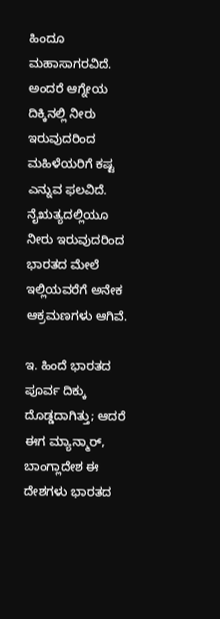ಹಿಂದೂ ಮಹಾಸಾಗರವಿದೆ. ಅಂದರೆ ಆಗ್ನೇಯ ದಿಕ್ಕಿನಲ್ಲಿ ನೀರು ಇರುವುದರಿಂದ ಮಹಿಳೆಯರಿಗೆ ಕಷ್ಟ ಎನ್ನುವ ಫಲವಿದೆ. ನೈಋತ್ಯದಲ್ಲಿಯೂ ನೀರು ಇರುವುದರಿಂದ ಭಾರತದ ಮೇಲೆ ಇಲ್ಲಿಯವರೆಗೆ ಅನೇಕ ಆಕ್ರಮಣಗಳು ಆಗಿವೆ.

ಇ. ಹಿಂದೆ ಭಾರತದ ಪೂರ್ವ ದಿಕ್ಕು ದೊಡ್ಡದಾಗಿತ್ತು; ಆದರೆ ಈಗ ಮ್ಯಾನ್ಮಾರ್‌, ಬಾಂಗ್ಲಾದೇಶ ಈ ದೇಶಗಳು ಭಾರತದ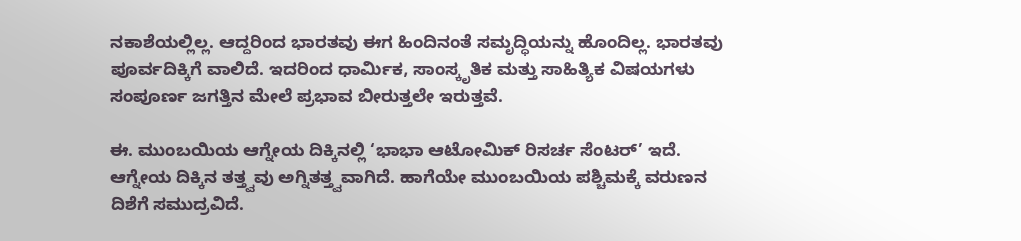ನಕಾಶೆಯಲ್ಲಿಲ್ಲ. ಆದ್ದರಿಂದ ಭಾರತವು ಈಗ ಹಿಂದಿನಂತೆ ಸಮೃದ್ಧಿಯನ್ನು ಹೊಂದಿಲ್ಲ. ಭಾರತವು ಪೂರ್ವದಿಕ್ಕಿಗೆ ವಾಲಿದೆ. ಇದರಿಂದ ಧಾರ್ಮಿಕ, ಸಾಂಸ್ಕೃತಿಕ ಮತ್ತು ಸಾಹಿತ್ಯಿಕ ವಿಷಯಗಳು ಸಂಪೂರ್ಣ ಜಗತ್ತಿನ ಮೇಲೆ ಪ್ರಭಾವ ಬೀರುತ್ತಲೇ ಇರುತ್ತವೆ.

ಈ. ಮುಂಬಯಿಯ ಆಗ್ನೇಯ ದಿಕ್ಕಿನಲ್ಲಿ ‘ಭಾಭಾ ಆಟೋಮಿಕ್‌ ರಿಸರ್ಚ ಸೆಂಟರ್’ ಇದೆ. ಆಗ್ನೇಯ ದಿಕ್ಕಿನ ತತ್ತ್ವವು ಅಗ್ನಿತತ್ತ್ವವಾಗಿದೆ. ಹಾಗೆಯೇ ಮುಂಬಯಿಯ ಪಶ್ಚಿಮಕ್ಕೆ ವರುಣನ ದಿಶೆಗೆ ಸಮುದ್ರವಿದೆ.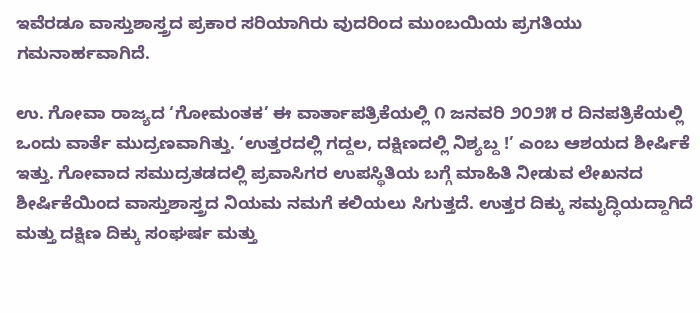ಇವೆರಡೂ ವಾಸ್ತುಶಾಸ್ತ್ರದ ಪ್ರಕಾರ ಸರಿಯಾಗಿರು ವುದರಿಂದ ಮುಂಬಯಿಯ ಪ್ರಗತಿಯು ಗಮನಾರ್ಹವಾಗಿದೆ.

ಉ. ಗೋವಾ ರಾಜ್ಯದ ‘ಗೋಮಂತಕ’ ಈ ವಾರ್ತಾಪತ್ರಿಕೆಯಲ್ಲಿ ೧ ಜನವರಿ ೨೦೨೫ ರ ದಿನಪತ್ರಿಕೆಯಲ್ಲಿ ಒಂದು ವಾರ್ತೆ ಮುದ್ರಣವಾಗಿತ್ತು. ‘ಉತ್ತರದಲ್ಲಿ ಗದ್ದಲ, ದಕ್ಷಿಣದಲ್ಲಿ ನಿಶ್ಯಬ್ದ !’ ಎಂಬ ಆಶಯದ ಶೀರ್ಷಿಕೆ ಇತ್ತು. ಗೋವಾದ ಸಮುದ್ರತಡದಲ್ಲಿ ಪ್ರವಾಸಿಗರ ಉಪಸ್ಥಿತಿಯ ಬಗ್ಗೆ ಮಾಹಿತಿ ನೀಡುವ ಲೇಖನದ ಶೀರ್ಷಿಕೆಯಿಂದ ವಾಸ್ತುಶಾಸ್ತ್ರದ ನಿಯಮ ನಮಗೆ ಕಲಿಯಲು ಸಿಗುತ್ತದೆ. ಉತ್ತರ ದಿಕ್ಕು ಸಮೃದ್ಧಿಯದ್ದಾಗಿದೆ ಮತ್ತು ದಕ್ಷಿಣ ದಿಕ್ಕು ಸಂಘರ್ಷ ಮತ್ತು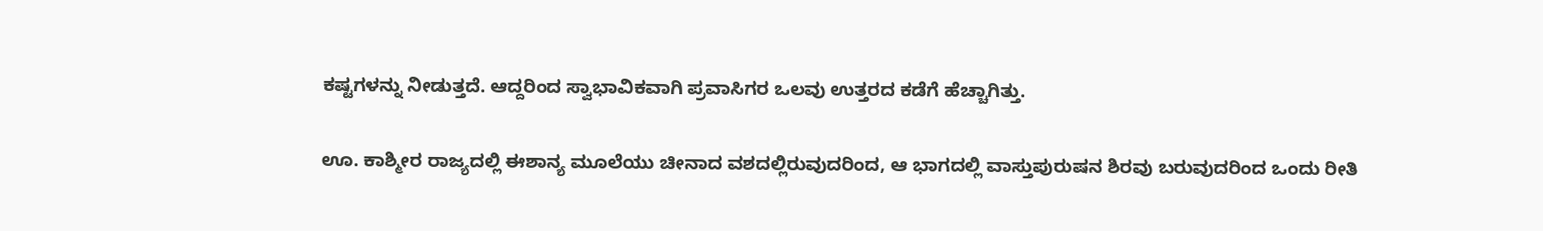ಕಷ್ಟಗಳನ್ನು ನೀಡುತ್ತದೆ. ಆದ್ದರಿಂದ ಸ್ವಾಭಾವಿಕವಾಗಿ ಪ್ರವಾಸಿಗರ ಒಲವು ಉತ್ತರದ ಕಡೆಗೆ ಹೆಚ್ಚಾಗಿತ್ತು.

ಊ. ಕಾಶ್ಮೀರ ರಾಜ್ಯದಲ್ಲಿ ಈಶಾನ್ಯ ಮೂಲೆಯು ಚೀನಾದ ವಶದಲ್ಲಿರುವುದರಿಂದ, ಆ ಭಾಗದಲ್ಲಿ ವಾಸ್ತುಪುರುಷನ ಶಿರವು ಬರುವುದರಿಂದ ಒಂದು ರೀತಿ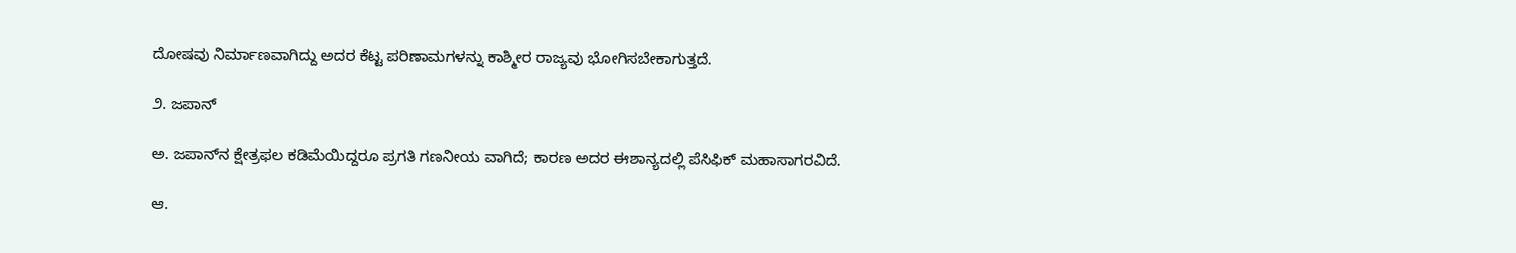ದೋಷವು ನಿರ್ಮಾಣವಾಗಿದ್ದು ಅದರ ಕೆಟ್ಟ ಪರಿಣಾಮಗಳನ್ನು ಕಾಶ್ಮೀರ ರಾಜ್ಯವು ಭೋಗಿಸಬೇಕಾಗುತ್ತದೆ.

೨. ಜಪಾನ್‌

ಅ. ಜಪಾನ್‌ನ ಕ್ಷೇತ್ರಫಲ ಕಡಿಮೆಯಿದ್ದರೂ ಪ್ರಗತಿ ಗಣನೀಯ ವಾಗಿದೆ; ಕಾರಣ ಅದರ ಈಶಾನ್ಯದಲ್ಲಿ ಪೆಸಿಫಿಕ್‌ ಮಹಾಸಾಗರವಿದೆ.

ಆ.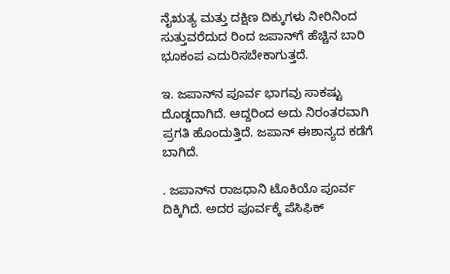ನೈಋತ್ಯ ಮತ್ತು ದಕ್ಷಿಣ ದಿಕ್ಕುಗಳು ನೀರಿನಿಂದ ಸುತ್ತುವರೆದುದ ರಿಂದ ಜಪಾನ್‌ಗೆ ಹೆಚ್ಚಿನ ಬಾರಿ ಭೂಕಂಪ ಎದುರಿಸಬೇಕಾಗುತ್ತದೆ.

ಇ. ಜಪಾನ್‌ನ ಪೂರ್ವ ಭಾಗವು ಸಾಕಷ್ಟು ದೊಡ್ಡದಾಗಿದೆ. ಆದ್ದರಿಂದ ಅದು ನಿರಂತರವಾಗಿ ಪ್ರಗತಿ ಹೊಂದುತ್ತಿದೆ. ಜಪಾನ್‌ ಈಶಾನ್ಯದ ಕಡೆಗೆ ಬಾಗಿದೆ.

. ಜಪಾನ್‌ನ ರಾಜಧಾನಿ ಟೊಕಿಯೊ ಪೂರ್ವ ದಿಕ್ಕಿಗಿದೆ. ಅದರ ಪೂರ್ವಕ್ಕೆ ಪೆಸಿಫಿಕ್‌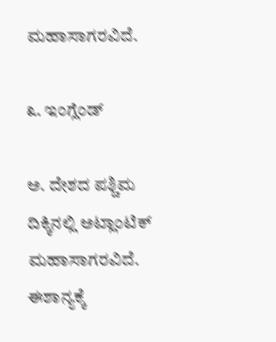ಮಹಾಸಾಗರವಿದೆ.

೩. ಇಂಗ್ಲೆಂಡ್‌

ಅ. ದೇಶದ ಪಶ್ಚಿಮ ದಿಕ್ಕಿನಲ್ಲಿ ಅಟ್ಲಾಂಟಿಕ್‌ ಮಹಾಸಾಗರವಿದೆ. ಈಶಾನ್ಯಕ್ಕೆ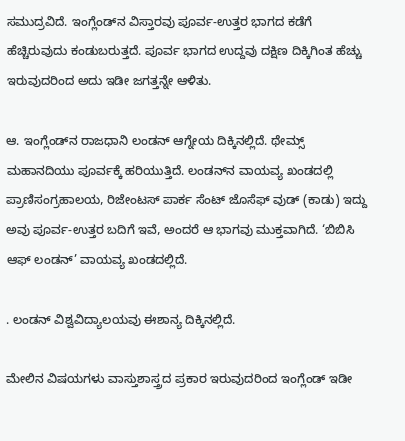ಸಮುದ್ರವಿದೆ. ಇಂಗ್ಲೆಂಡ್‌ನ ವಿಸ್ತಾರವು ಪೂರ್ವ-ಉತ್ತರ ಭಾಗದ ಕಡೆಗೆ ಹೆಚ್ಚಿರುವುದು ಕಂಡುಬರುತ್ತದೆ. ಪೂರ್ವ ಭಾಗದ ಉದ್ದವು ದಕ್ಷಿಣ ದಿಕ್ಕಿಗಿಂತ ಹೆಚ್ಚು ಇರುವುದರಿಂದ ಅದು ಇಡೀ ಜಗತ್ತನ್ನೇ ಆಳಿತು.

ಆ. ಇಂಗ್ಲೆಂಡ್‌ನ ರಾಜಧಾನಿ ಲಂಡನ್‌ ಆಗ್ನೇಯ ದಿಕ್ಕಿನಲ್ಲಿದೆ. ಥೇಮ್ಸ್ ಮಹಾನದಿಯು ಪೂರ್ವಕ್ಕೆ ಹರಿಯುತ್ತಿದೆ. ಲಂಡನ್‌ನ ವಾಯವ್ಯ ಖಂಡದಲ್ಲಿ ಪ್ರಾಣಿಸಂಗ್ರಹಾಲಯ, ರಿಜೇಂಟಸ್‌ ಪಾರ್ಕ ಸೆಂಟ್‌ ಜೊಸೆಫ್‌ ವುಡ್‌ (ಕಾಡು) ಇದ್ದು ಅವು ಪೂರ್ವ-ಉತ್ತರ ಬದಿಗೆ ಇವೆ, ಅಂದರೆ ಆ ಭಾಗವು ಮುಕ್ತವಾಗಿದೆ. ‘ಬಿಬಿಸಿ ಆಫ್‌ ಲಂಡನ್‌’ ವಾಯವ್ಯ ಖಂಡದಲ್ಲಿದೆ.

. ಲಂಡನ್‌ ವಿಶ್ವವಿದ್ಯಾಲಯವು ಈಶಾನ್ಯ ದಿಕ್ಕಿನಲ್ಲಿದೆ.

ಮೇಲಿನ ವಿಷಯಗಳು ವಾಸ್ತುಶಾಸ್ತ್ರದ ಪ್ರಕಾರ ಇರುವುದರಿಂದ ಇಂಗ್ಲೆಂಡ್‌ ಇಡೀ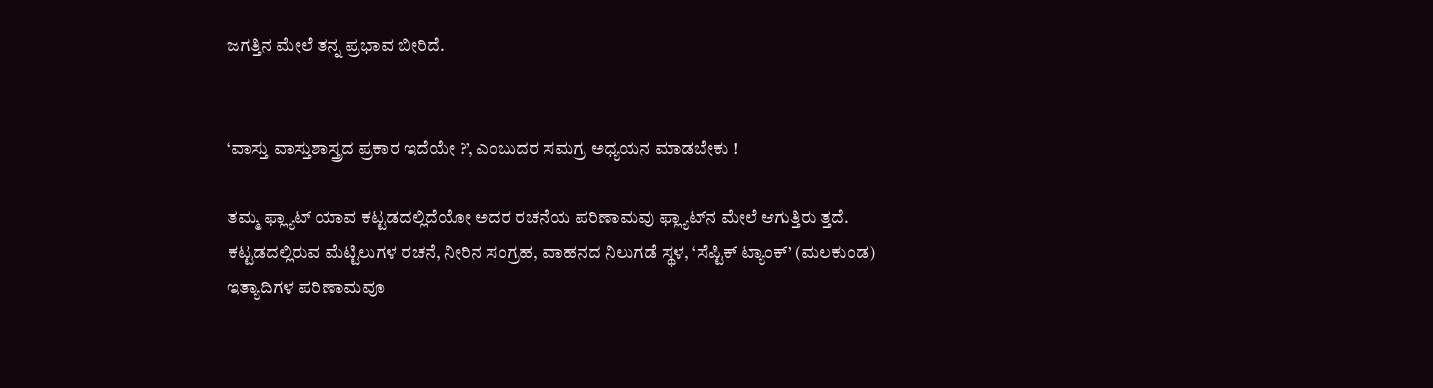ಜಗತ್ತಿನ ಮೇಲೆ ತನ್ನ ಪ್ರಭಾವ ಬೀರಿದೆ.


‘ವಾಸ್ತು ವಾಸ್ತುಶಾಸ್ತ್ರದ ಪ್ರಕಾರ ಇದೆಯೇ ?’, ಎಂಬುದರ ಸಮಗ್ರ ಅಧ್ಯಯನ ಮಾಡಬೇಕು !

ತಮ್ಮ ಫ್ಲ್ಯಾಟ್‌ ಯಾವ ಕಟ್ಟಡದಲ್ಲಿದೆಯೋ ಅದರ ರಚನೆಯ ಪರಿಣಾಮವು ಫ್ಲ್ಯಾಟ್‌ನ ಮೇಲೆ ಆಗುತ್ತಿರು ತ್ತದೆ. ಕಟ್ಟಡದಲ್ಲಿರುವ ಮೆಟ್ಟಿಲುಗಳ ರಚನೆ, ನೀರಿನ ಸಂಗ್ರಹ, ವಾಹನದ ನಿಲುಗಡೆ ಸ್ಥಳ, ‘ಸೆಪ್ಟಿಕ್‌ ಟ್ಯಾಂಕ್‌’ (ಮಲಕುಂಡ) ಇತ್ಯಾದಿಗಳ ಪರಿಣಾಮವೂ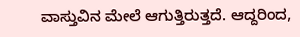ವಾಸ್ತುವಿನ ಮೇಲೆ ಆಗುತ್ತಿರುತ್ತದೆ. ಆದ್ದರಿಂದ,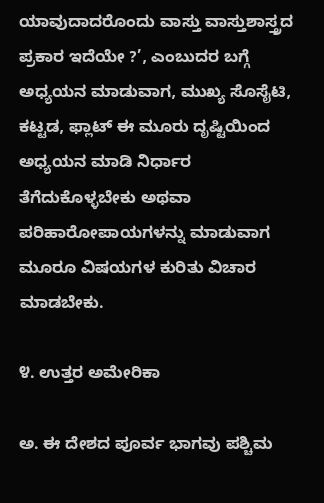ಯಾವುದಾದರೊಂದು ವಾಸ್ತು ವಾಸ್ತುಶಾಸ್ತ್ರದ ಪ್ರಕಾರ ಇದೆಯೇ ?’, ಎಂಬುದರ ಬಗ್ಗೆ ಅಧ್ಯಯನ ಮಾಡುವಾಗ, ಮುಖ್ಯ ಸೊಸೈಟಿ, ಕಟ್ಟಡ, ಫ್ಲಾಟ್‌ ಈ ಮೂರು ದೃಷ್ಟಿಯಿಂದ ಅಧ್ಯಯನ ಮಾಡಿ ನಿರ್ಧಾರ ತೆಗೆದುಕೊಳ್ಳಬೇಕು ಅಥವಾ ಪರಿಹಾರೋಪಾಯಗಳನ್ನು ಮಾಡುವಾಗ ಮೂರೂ ವಿಷಯಗಳ ಕುರಿತು ವಿಚಾರ ಮಾಡಬೇಕು.

೪. ಉತ್ತರ ಅಮೇರಿಕಾ

ಅ. ಈ ದೇಶದ ಪೂರ್ವ ಭಾಗವು ಪಶ್ಚಿಮ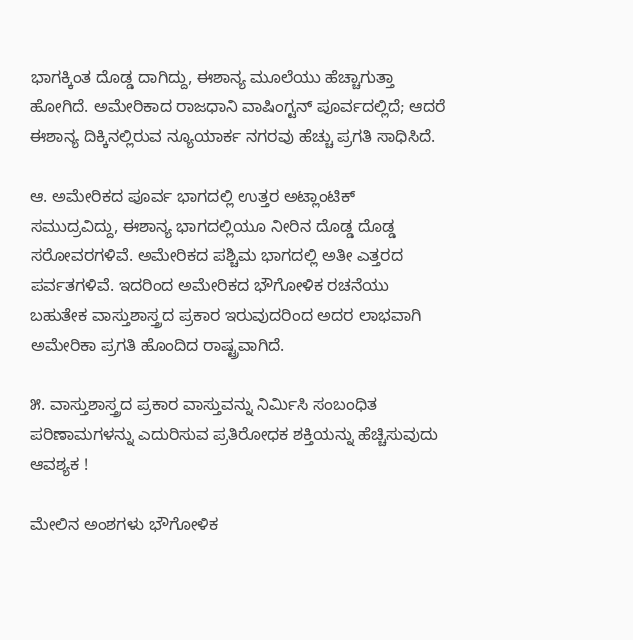ಭಾಗಕ್ಕಿಂತ ದೊಡ್ಡ ದಾಗಿದ್ದು, ಈಶಾನ್ಯ ಮೂಲೆಯು ಹೆಚ್ಚಾಗುತ್ತಾ ಹೋಗಿದೆ. ಅಮೇರಿಕಾದ ರಾಜಧಾನಿ ವಾಷಿಂಗ್ಟನ್‌ ಪೂರ್ವದಲ್ಲಿದೆ; ಆದರೆ ಈಶಾನ್ಯ ದಿಕ್ಕಿನಲ್ಲಿರುವ ನ್ಯೂಯಾರ್ಕ ನಗರವು ಹೆಚ್ಚು ಪ್ರಗತಿ ಸಾಧಿಸಿದೆ.

ಆ. ಅಮೇರಿಕದ ಪೂರ್ವ ಭಾಗದಲ್ಲಿ ಉತ್ತರ ಅಟ್ಲಾಂಟಿಕ್‌ ಸಮುದ್ರವಿದ್ದು, ಈಶಾನ್ಯ ಭಾಗದಲ್ಲಿಯೂ ನೀರಿನ ದೊಡ್ಡ ದೊಡ್ಡ ಸರೋವರಗಳಿವೆ. ಅಮೇರಿಕದ ಪಶ್ಚಿಮ ಭಾಗದಲ್ಲಿ ಅತೀ ಎತ್ತರದ ಪರ್ವತಗಳಿವೆ. ಇದರಿಂದ ಅಮೇರಿಕದ ಭೌಗೋಳಿಕ ರಚನೆಯು ಬಹುತೇಕ ವಾಸ್ತುಶಾಸ್ತ್ರದ ಪ್ರಕಾರ ಇರುವುದರಿಂದ ಅದರ ಲಾಭವಾಗಿ ಅಮೇರಿಕಾ ಪ್ರಗತಿ ಹೊಂದಿದ ರಾಷ್ಟ್ರವಾಗಿದೆ.

೫. ವಾಸ್ತುಶಾಸ್ತ್ರದ ಪ್ರಕಾರ ವಾಸ್ತುವನ್ನು ನಿರ್ಮಿಸಿ ಸಂಬಂಧಿತ ಪರಿಣಾಮಗಳನ್ನು ಎದುರಿಸುವ ಪ್ರತಿರೋಧಕ ಶಕ್ತಿಯನ್ನು ಹೆಚ್ಚಿಸುವುದು ಆವಶ್ಯಕ !

ಮೇಲಿನ ಅಂಶಗಳು ಭೌಗೋಳಿಕ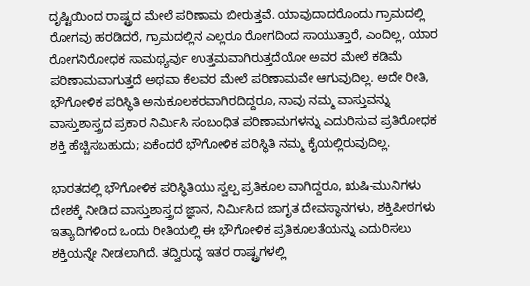ದೃಷ್ಟಿಯಿಂದ ರಾಷ್ಟ್ರದ ಮೇಲೆ ಪರಿಣಾಮ ಬೀರುತ್ತವೆ. ಯಾವುದಾದರೊಂದು ಗ್ರಾಮದಲ್ಲಿ ರೋಗವು ಹರಡಿದರೆ, ಗ್ರಾಮದಲ್ಲಿನ ಎಲ್ಲರೂ ರೋಗದಿಂದ ಸಾಯುತ್ತಾರೆ, ಎಂದಿಲ್ಲ, ಯಾರ ರೋಗನಿರೋಧಕ ಸಾಮಥ್ಯರ್ವು ಉತ್ತಮವಾಗಿರುತ್ತದೆಯೋ ಅವರ ಮೇಲೆ ಕಡಿಮೆ ಪರಿಣಾಮವಾಗುತ್ತದೆ ಅಥವಾ ಕೆಲವರ ಮೇಲೆ ಪರಿಣಾಮವೇ ಆಗುವುದಿಲ್ಲ. ಅದೇ ರೀತಿ, ಭೌಗೋಳಿಕ ಪರಿಸ್ಥಿತಿ ಅನುಕೂಲಕರವಾಗಿರದಿದ್ದರೂ, ನಾವು ನಮ್ಮ ವಾಸ್ತುವನ್ನು ವಾಸ್ತುಶಾಸ್ತ್ರದ ಪ್ರಕಾರ ನಿರ್ಮಿಸಿ ಸಂಬಂಧಿತ ಪರಿಣಾಮಗಳನ್ನು ಎದುರಿಸುವ ಪ್ರತಿರೋಧಕ ಶಕ್ತಿ ಹೆಚ್ಚಿಸಬಹುದು; ಏಕೆಂದರೆ ಭೌಗೋಳಿಕ ಪರಿಸ್ಥಿತಿ ನಮ್ಮ ಕೈಯಲ್ಲಿರುವುದಿಲ್ಲ.

ಭಾರತದಲ್ಲಿ ಭೌಗೋಳಿಕ ಪರಿಸ್ಥಿತಿಯು ಸ್ವಲ್ಪ ಪ್ರತಿಕೂಲ ವಾಗಿದ್ದರೂ, ಋಷಿ-ಮುನಿಗಳು ದೇಶಕ್ಕೆ ನೀಡಿದ ವಾಸ್ತುಶಾಸ್ತ್ರದ ಜ್ಞಾನ, ನಿರ್ಮಿಸಿದ ಜಾಗೃತ ದೇವಸ್ಥಾನಗಳು, ಶಕ್ತಿಪೀಠಗಳು ಇತ್ಯಾದಿಗಳಿಂದ ಒಂದು ರೀತಿಯಲ್ಲಿ ಈ ಭೌಗೋಳಿಕ ಪ್ರತಿಕೂಲತೆಯನ್ನು ಎದುರಿಸಲು ಶಕ್ತಿಯನ್ನೇ ನೀಡಲಾಗಿದೆ. ತದ್ವಿರುದ್ಧ ಇತರ ರಾಷ್ಟ್ರಗಳಲ್ಲಿ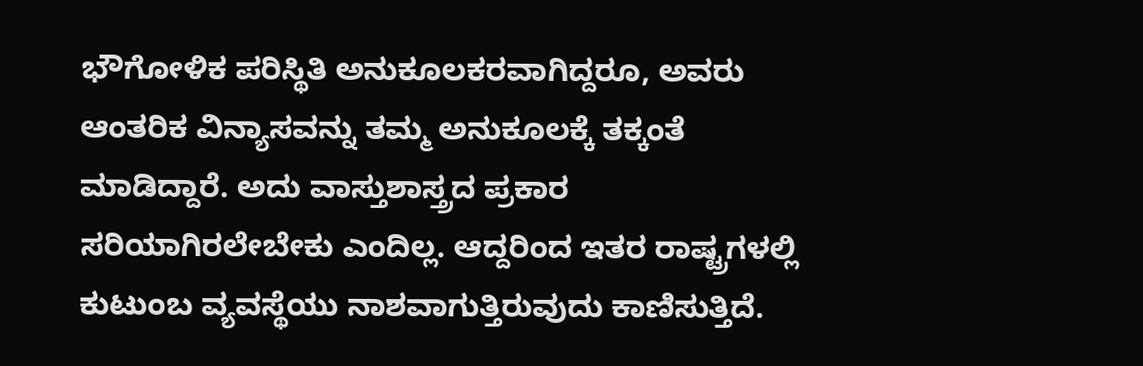ಭೌಗೋಳಿಕ ಪರಿಸ್ಥಿತಿ ಅನುಕೂಲಕರವಾಗಿದ್ದರೂ, ಅವರು ಆಂತರಿಕ ವಿನ್ಯಾಸವನ್ನು ತಮ್ಮ ಅನುಕೂಲಕ್ಕೆ ತಕ್ಕಂತೆ ಮಾಡಿದ್ದಾರೆ. ಅದು ವಾಸ್ತುಶಾಸ್ತ್ರದ ಪ್ರಕಾರ ಸರಿಯಾಗಿರಲೇಬೇಕು ಎಂದಿಲ್ಲ. ಆದ್ದರಿಂದ ಇತರ ರಾಷ್ಟ್ರಗಳಲ್ಲಿ ಕುಟುಂಬ ವ್ಯವಸ್ಥೆಯು ನಾಶವಾಗುತ್ತಿರುವುದು ಕಾಣಿಸುತ್ತಿದೆ.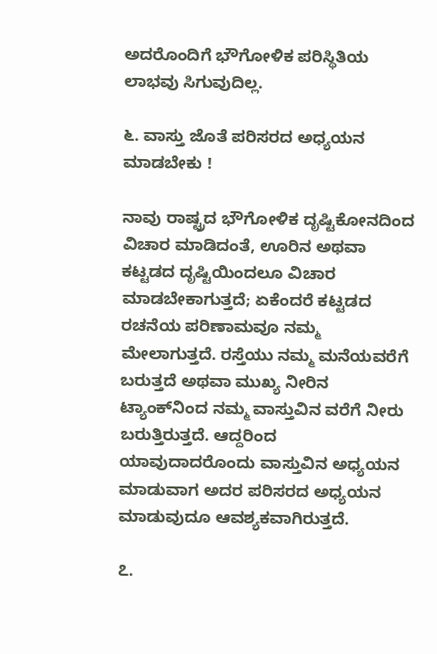ಅದರೊಂದಿಗೆ ಭೌಗೋಳಿಕ ಪರಿಸ್ಥಿತಿಯ ಲಾಭವು ಸಿಗುವುದಿಲ್ಲ.

೬. ವಾಸ್ತು ಜೊತೆ ಪರಿಸರದ ಅಧ್ಯಯನ ಮಾಡಬೇಕು !

ನಾವು ರಾಷ್ಟ್ರದ ಭೌಗೋಳಿಕ ದೃಷ್ಟಿಕೋನದಿಂದ ವಿಚಾರ ಮಾಡಿದಂತೆ, ಊರಿನ ಅಥವಾ ಕಟ್ಟಡದ ದೃಷ್ಟಿಯಿಂದಲೂ ವಿಚಾರ ಮಾಡಬೇಕಾಗುತ್ತದೆ; ಏಕೆಂದರೆ ಕಟ್ಟಡದ ರಚನೆಯ ಪರಿಣಾಮವೂ ನಮ್ಮ ಮೇಲಾಗುತ್ತದೆ. ರಸ್ತೆಯು ನಮ್ಮ ಮನೆಯವರೆಗೆ ಬರುತ್ತದೆ ಅಥವಾ ಮುಖ್ಯ ನೀರಿನ ಟ್ಯಾಂಕ್‌ನಿಂದ ನಮ್ಮ ವಾಸ್ತುವಿನ ವರೆಗೆ ನೀರು ಬರುತ್ತಿರುತ್ತದೆ. ಆದ್ದರಿಂದ ಯಾವುದಾದರೊಂದು ವಾಸ್ತುವಿನ ಅಧ್ಯಯನ ಮಾಡುವಾಗ ಅದರ ಪರಿಸರದ ಅಧ್ಯಯನ ಮಾಡುವುದೂ ಆವಶ್ಯಕವಾಗಿರುತ್ತದೆ.

೭.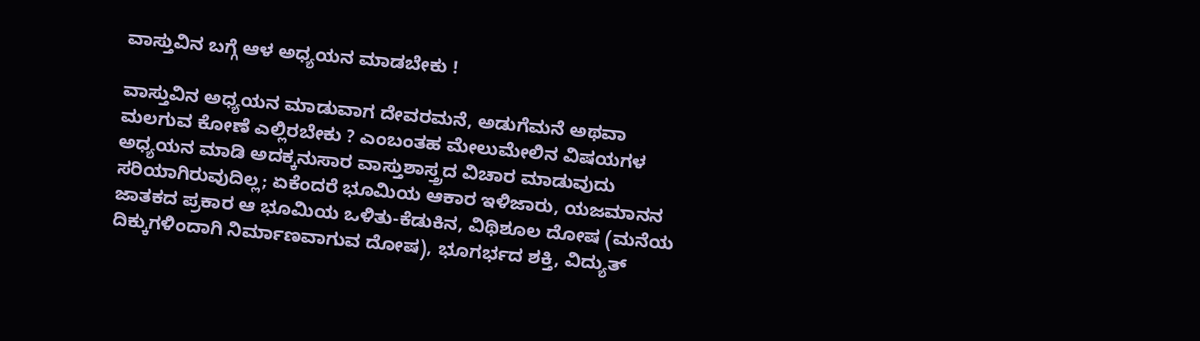ವಾಸ್ತುವಿನ ಬಗ್ಗೆ ಆಳ ಅಧ್ಯಯನ ಮಾಡಬೇಕು !

ವಾಸ್ತುವಿನ ಅಧ್ಯಯನ ಮಾಡುವಾಗ ದೇವರಮನೆ, ಅಡುಗೆಮನೆ ಅಥವಾ ಮಲಗುವ ಕೋಣೆ ಎಲ್ಲಿರಬೇಕು ? ಎಂಬಂತಹ ಮೇಲುಮೇಲಿನ ವಿಷಯಗಳ ಅಧ್ಯಯನ ಮಾಡಿ ಅದಕ್ಕನುಸಾರ ವಾಸ್ತುಶಾಸ್ತ್ರದ ವಿಚಾರ ಮಾಡುವುದು ಸರಿಯಾಗಿರುವುದಿಲ್ಲ; ಏಕೆಂದರೆ ಭೂಮಿಯ ಆಕಾರ ಇಳಿಜಾರು, ಯಜಮಾನನ ಜಾತಕದ ಪ್ರಕಾರ ಆ ಭೂಮಿಯ ಒಳಿತು-ಕೆಡುಕಿನ, ವಿಥಿಶೂಲ ದೋಷ (ಮನೆಯ ದಿಕ್ಕುಗಳಿಂದಾಗಿ ನಿರ್ಮಾಣವಾಗುವ ದೋಷ), ಭೂಗರ್ಭದ ಶಕ್ತಿ, ವಿದ್ಯುತ್‌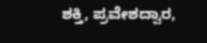ಶಕ್ತಿ, ಪ್ರವೇಶದ್ವಾರ,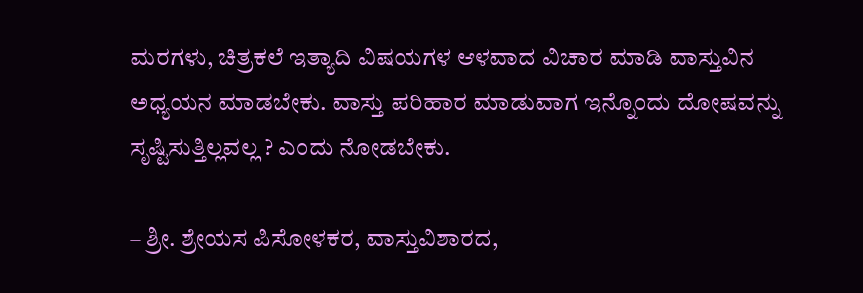ಮರಗಳು, ಚಿತ್ರಕಲೆ ಇತ್ಯಾದಿ ವಿಷಯಗಳ ಆಳವಾದ ವಿಚಾರ ಮಾಡಿ ವಾಸ್ತುವಿನ ಅಧ್ಯಯನ ಮಾಡಬೇಕು. ವಾಸ್ತು ಪರಿಹಾರ ಮಾಡುವಾಗ ಇನ್ನೊಂದು ದೋಷವನ್ನು ಸೃಷ್ಟಿಸುತ್ತಿಲ್ಲವಲ್ಲ ? ಎಂದು ನೋಡಬೇಕು.

– ಶ್ರೀ. ಶ್ರೇಯಸ ಪಿಸೋಳಕರ, ವಾಸ್ತುವಿಶಾರದ,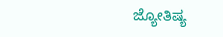ಜ್ಯೋತಿಷ್ಯ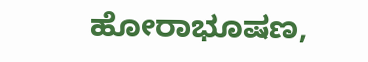ಹೋರಾಭೂಷಣ,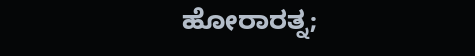ಹೋರಾರತ್ನ;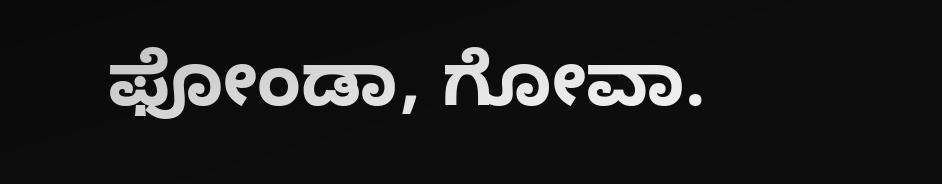ಫೋಂಡಾ, ಗೋವಾ.